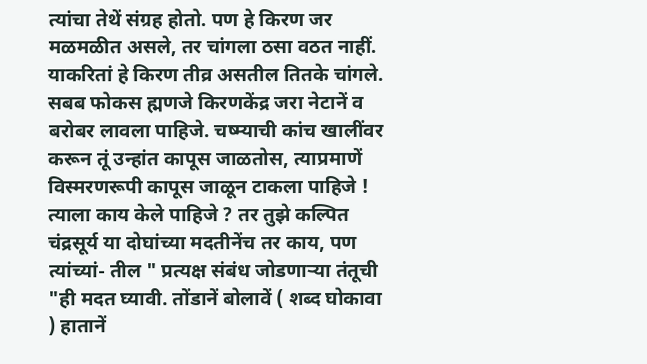त्यांचा तेथें संग्रह होतो. पण हे किरण जर मळमळीत असले, तर चांगला ठसा वठत नाहीं. याकरितां हे किरण तीव्र असतील तितके चांगले. सबब फोकस ह्मणजे किरणकेंद्र जरा नेटानें व बरोबर लावला पाहिजे. चष्म्याची कांच खालींवर करून तूं उन्हांत कापूस जाळतोस, त्याप्रमाणें विस्मरणरूपी कापूस जाळून टाकला पाहिजे ! त्याला काय केले पाहिजे ? तर तुझे कल्पित चंद्रसूर्य या दोघांच्या मदतीनेंच तर काय, पण त्यांच्यां- तील " प्रत्यक्ष संबंध जोडणाऱ्या तंतूची "ही मदत घ्यावी. तोंडानें बोलावें ( शब्द घोकावा ) हातानें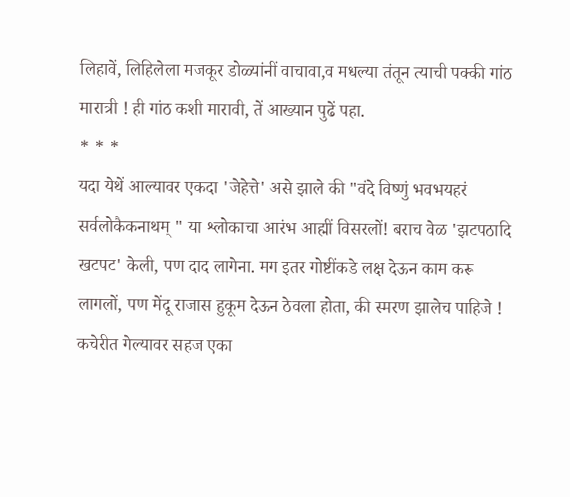लिहावें, लिहिलेला मजकूर डोळ्यांनीं वाचावा,व मधल्या तंतून त्याची पक्की गांठ मारात्री ! ही गांठ कशी मारावी, तें आख्यान पुढें पहा.
* * *
यदा येथें आल्यावर एकदा 'जेहेत्ते' असे झाले की "वंदे विष्णुं भवभयहरं सर्वलोकैकनाथम् " या श्लोकाचा आरंभ आह्मीं विसरलों! बराच वेळ 'झटपठादि खटपट' केली, पण दाद लागेना. मग इतर गोष्टींकडे लक्ष देऊन काम करू लागलों, पण मेंदू राजास हुकूम देऊन ठेवला होता, की स्मरण झालेच पाहिजे ! कचेरीत गेल्यावर सहज एका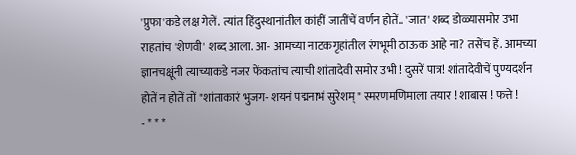'प्रुफा'कडे लक्ष गेलें. त्यांत हिंदुस्थानांतील कांहीं जातींचें वर्णन होतें.. 'जात' शब्द डोळ्यासमोर उभा राहतांच 'शेणवी' शब्द आला. आ- आमच्या नाटकगृहांतील रंगभूमी ठाऊक आहे ना? तसेंच हें. आमच्या ज्ञानचक्षूंनी त्याच्याकडे नजर फेंकतांच त्याची शांतादेवी समोर उभी ! दुसरें पात्र! शांतादेवीचें पुण्यदर्शन होतें न होतें तों "शांताकारं भुजग- शयनं पद्मनाभं सुरेशम् " स्मरणमणिमाला तयार ! शाबास ! फत्ते !
- * * *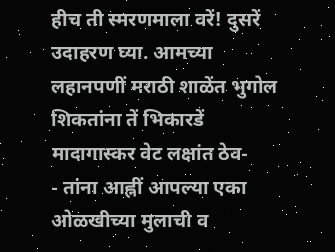हीच ती स्मरणमाला वरें! दुसरें उदाहरण घ्या. आमच्या लहानपणीं मराठी शाळेंत भुगोल शिकतांना तें भिकारडें मादागास्कर वेट लक्षांत ठेव-
- तांना आह्नीं आपल्या एका ओळखीच्या मुलाची व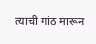त्याची गांठ मारून